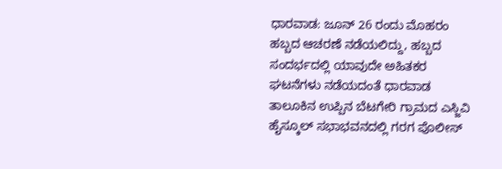ಧಾರವಾಡ: ಜೂನ್ 26 ರಂದು ಮೊಹರಂ ಹಬ್ಬದ ಆಚರಣೆ ನಡೆಯಲಿದ್ದು, ಹಬ್ಬದ ಸಂದರ್ಭದಲ್ಲಿ ಯಾವುದೇ ಅಹಿತಕರ ಘಟನೆಗಳು ನಡೆಯದಂತೆ ಧಾರವಾಡ ತಾಲೂಕಿನ ಉಪ್ಪಿನ ಬೆಟಗೇರಿ ಗ್ರಾಮದ ಎಸ್ಜಿವಿ ಹೈಸ್ಕೂಲ್ ಸಭಾಭವನದಲ್ಲಿ ಗರಗ ಪೊಲೀಸ್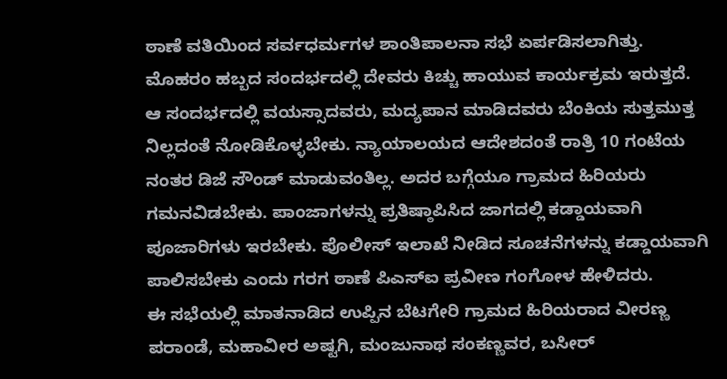ಠಾಣೆ ವತಿಯಿಂದ ಸರ್ವಧರ್ಮಗಳ ಶಾಂತಿಪಾಲನಾ ಸಭೆ ಏರ್ಪಡಿಸಲಾಗಿತ್ತು.
ಮೊಹರಂ ಹಬ್ಬದ ಸಂದರ್ಭದಲ್ಲಿ ದೇವರು ಕಿಚ್ಚು ಹಾಯುವ ಕಾರ್ಯಕ್ರಮ ಇರುತ್ತದೆ. ಆ ಸಂದರ್ಭದಲ್ಲಿ ವಯಸ್ಸಾದವರು, ಮದ್ಯಪಾನ ಮಾಡಿದವರು ಬೆಂಕಿಯ ಸುತ್ತಮುತ್ತ ನಿಲ್ಲದಂತೆ ನೋಡಿಕೊಳ್ಳಬೇಕು. ನ್ಯಾಯಾಲಯದ ಆದೇಶದಂತೆ ರಾತ್ರಿ 10 ಗಂಟೆಯ ನಂತರ ಡಿಜೆ ಸೌಂಡ್ ಮಾಡುವಂತಿಲ್ಲ. ಅದರ ಬಗ್ಗೆಯೂ ಗ್ರಾಮದ ಹಿರಿಯರು ಗಮನವಿಡಬೇಕು. ಪಾಂಜಾಗಳನ್ನು ಪ್ರತಿಷ್ಠಾಪಿಸಿದ ಜಾಗದಲ್ಲಿ ಕಡ್ಡಾಯವಾಗಿ ಪೂಜಾರಿಗಳು ಇರಬೇಕು. ಪೊಲೀಸ್ ಇಲಾಖೆ ನೀಡಿದ ಸೂಚನೆಗಳನ್ನು ಕಡ್ಡಾಯವಾಗಿ ಪಾಲಿಸಬೇಕು ಎಂದು ಗರಗ ಠಾಣೆ ಪಿಎಸ್ಐ ಪ್ರವೀಣ ಗಂಗೋಳ ಹೇಳಿದರು.
ಈ ಸಭೆಯಲ್ಲಿ ಮಾತನಾಡಿದ ಉಪ್ಪಿನ ಬೆಟಗೇರಿ ಗ್ರಾಮದ ಹಿರಿಯರಾದ ವೀರಣ್ಣ ಪರಾಂಡೆ, ಮಹಾವೀರ ಅಷ್ಟಗಿ, ಮಂಜುನಾಥ ಸಂಕಣ್ಣವರ, ಬಸೀರ್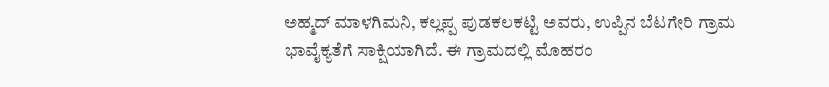ಅಹ್ಮದ್ ಮಾಳಗಿಮನಿ, ಕಲ್ಲಪ್ಪ ಪುಡಕಲಕಟ್ಟಿ ಅವರು, ಉಪ್ಪಿನ ಬೆಟಗೇರಿ ಗ್ರಾಮ ಭಾವೈಕ್ಯತೆಗೆ ಸಾಕ್ಷಿಯಾಗಿದೆ. ಈ ಗ್ರಾಮದಲ್ಲಿ ಮೊಹರಂ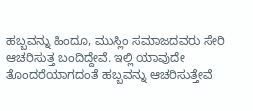ಹಬ್ಬವನ್ನು ಹಿಂದೂ, ಮುಸ್ಲಿಂ ಸಮಾಜದವರು ಸೇರಿ ಆಚರಿಸುತ್ತ ಬಂದಿದ್ದೇವೆ. ಇಲ್ಲಿ ಯಾವುದೇ ತೊಂದರೆಯಾಗದಂತೆ ಹಬ್ಬವನ್ನು ಆಚರಿಸುತ್ತೇವೆ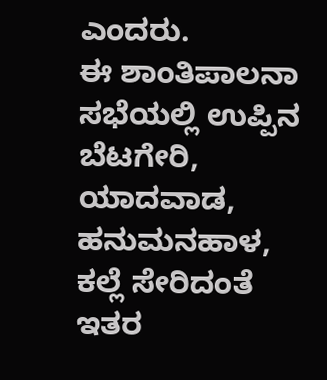ಎಂದರು.
ಈ ಶಾಂತಿಪಾಲನಾ ಸಭೆಯಲ್ಲಿ ಉಪ್ಪಿನ ಬೆಟಗೇರಿ, ಯಾದವಾಡ, ಹನುಮನಹಾಳ, ಕಲ್ಲೆ ಸೇರಿದಂತೆ ಇತರ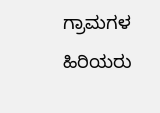ಗ್ರಾಮಗಳ ಹಿರಿಯರು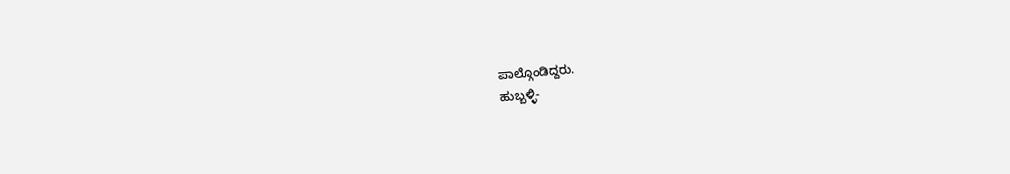ಪಾಲ್ಗೊಂಡಿದ್ದರು.
ಹುಬ್ಬಳ್ಳಿ-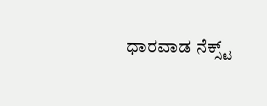ಧಾರವಾಡ ನೆಕ್ಸ್ಟ್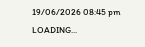19/06/2026 08:45 pm
LOADING...